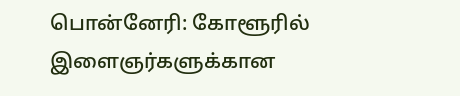பொன்னேரி: கோளூரில் இளைஞர்களுக்கான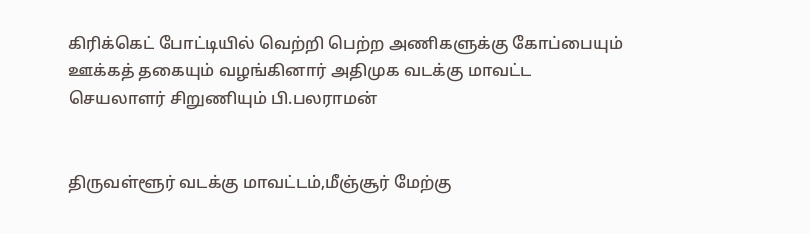கிரிக்கெட் போட்டியில் வெற்றி பெற்ற அணிகளுக்கு கோப்பையும் ஊக்கத் தகையும் வழங்கினார் அதிமுக வடக்கு மாவட்ட செயலாளர் சிறுணியும் பி.பலராமன்


திருவள்ளூர் வடக்கு மாவட்டம்,மீஞ்சூர் மேற்கு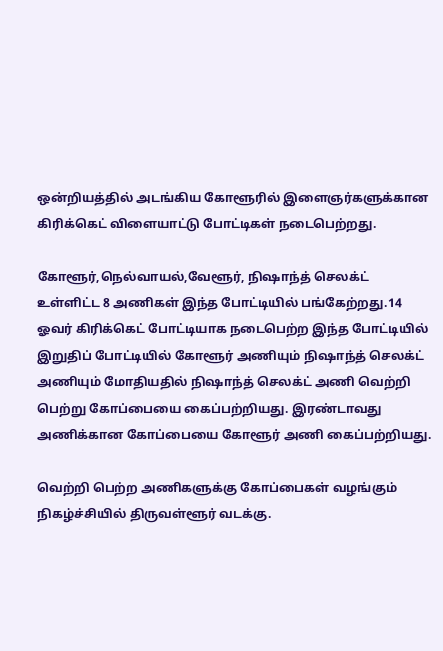ஒன்றியத்தில் அடங்கிய கோளூரில் இளைஞர்களுக்கான கிரிக்கெட் விளையாட்டு போட்டிகள் நடைபெற்றது.

கோளூர்,நெல்வாயல்,வேளூர், நிஷாந்த் செலக்ட் உள்ளிட்ட 8 அணிகள் இந்த போட்டியில் பங்கேற்றது.14 ஓவர் கிரிக்கெட் போட்டியாக நடைபெற்ற இந்த போட்டியில் இறுதிப் போட்டியில் கோளூர் அணியும் நிஷாந்த் செலக்ட் அணியும் மோதியதில் நிஷாந்த் செலக்ட் அணி வெற்றி பெற்று கோப்பையை கைப்பற்றியது. இரண்டாவது அணிக்கான கோப்பையை கோளூர் அணி கைப்பற்றியது.

வெற்றி பெற்ற அணிகளுக்கு கோப்பைகள் வழங்கும் நிகழ்ச்சியில் திருவள்ளூர் வடக்கு.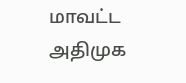மாவட்ட அதிமுக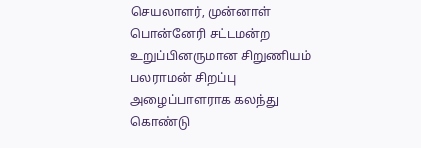செயலாளர், முன்னாள் பொன்னேரி சட்டமன்ற உறுப்பினருமான சிறுணியம் பலராமன் சிறப்பு அழைப்பாளராக கலந்து கொண்டு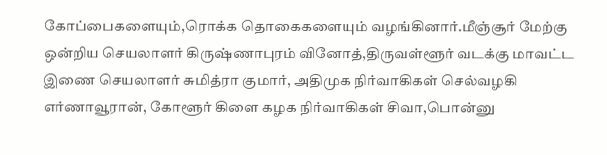கோப்பைகளையும்,ரொக்க தொகைகளையும் வழங்கினார்.மீஞ்சூர் மேற்கு ஒன்றிய செயலாளர் கிருஷ்ணாபுரம் வினோத்,திருவள்ளூர் வடக்கு மாவட்ட இணை செயலாளர் சுமித்ரா குமார், அதிமுக நிர்வாகிகள் செல்வழகி எர்ணாவூரான், கோளூர் கிளை கழக நிர்வாகிகள் சிவா,பொன்னு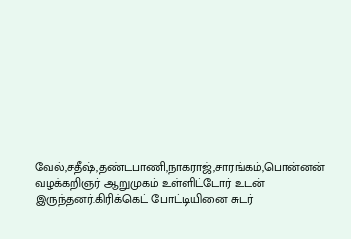வேல்,சதீஷ்,தண்டபாணி,நாகராஜ்,சாரங்கம்,பொன்னன் வழக்கறிஞர் ஆறுமுகம் உள்ளிட்டோர் உடன் இருந்தனர்.கிரிக்கெட் போட்டியினை சுடர்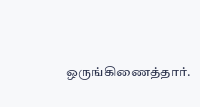ஒருங்கிணைத்தார்.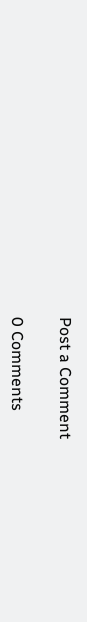Post a Comment

0 Comments